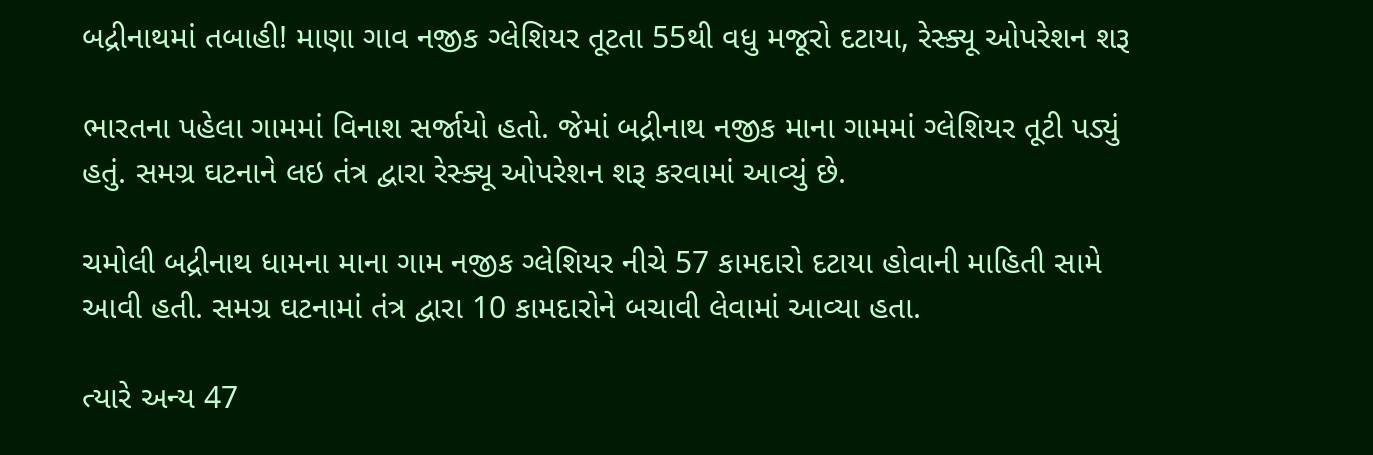બદ્રીનાથમાં તબાહી! માણા ગાવ નજીક ગ્લેશિયર તૂટતા 55થી વધુ મજૂરો દટાયા, રેસ્ક્યૂ ઓપરેશન શરૂ

ભારતના પહેલા ગામમાં વિનાશ સર્જાયો હતો. જેમાં બદ્રીનાથ નજીક માના ગામમાં ગ્લેશિયર તૂટી પડ્યું હતું. સમગ્ર ઘટનાને લઇ તંત્ર દ્વારા રેસ્ક્યૂ ઓપરેશન શરૂ કરવામાં આવ્યું છે.

ચમોલી બદ્રીનાથ ધામના માના ગામ નજીક ગ્લેશિયર નીચે 57 કામદારો દટાયા હોવાની માહિતી સામે આવી હતી. સમગ્ર ઘટનામાં તંત્ર દ્વારા 10 કામદારોને બચાવી લેવામાં આવ્યા હતા.

ત્યારે અન્ય 47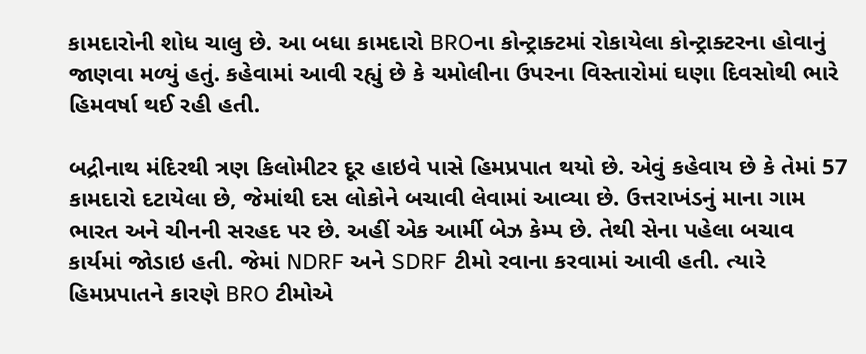કામદારોની શોધ ચાલુ છે. આ બધા કામદારો BROના કોન્ટ્રાક્ટમાં રોકાયેલા કોન્ટ્રાક્ટરના હોવાનું જાણવા મળ્યું હતું. કહેવામાં આવી રહ્યું છે કે ચમોલીના ઉપરના વિસ્તારોમાં ઘણા દિવસોથી ભારે હિમવર્ષા થઈ રહી હતી.

બદ્રીનાથ મંદિરથી ત્રણ કિલોમીટર દૂર હાઇવે પાસે હિમપ્રપાત થયો છે. એવું કહેવાય છે કે તેમાં 57 કામદારો દટાયેલા છે, જેમાંથી દસ લોકોને બચાવી લેવામાં આવ્યા છે. ઉત્તરાખંડનું માના ગામ ભારત અને ચીનની સરહદ પર છે. અહીં એક આર્મી બેઝ કેમ્પ છે. તેથી સેના પહેલા બચાવ કાર્યમાં જોડાઇ હતી. જેમાં NDRF અને SDRF ટીમો રવાના કરવામાં આવી હતી. ત્યારે હિમપ્રપાતને કારણે BRO ટીમોએ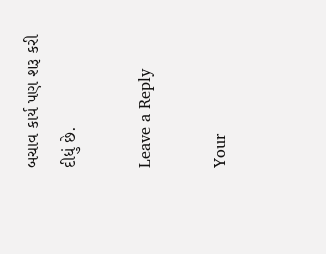બચાવ કાર્ય પણ શરૂ કરી દીધું છે.

Leave a Reply

Your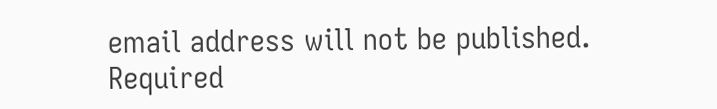email address will not be published. Required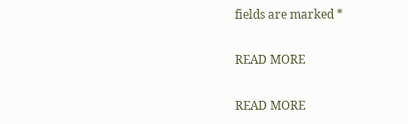fields are marked *

READ MORE

READ MORE